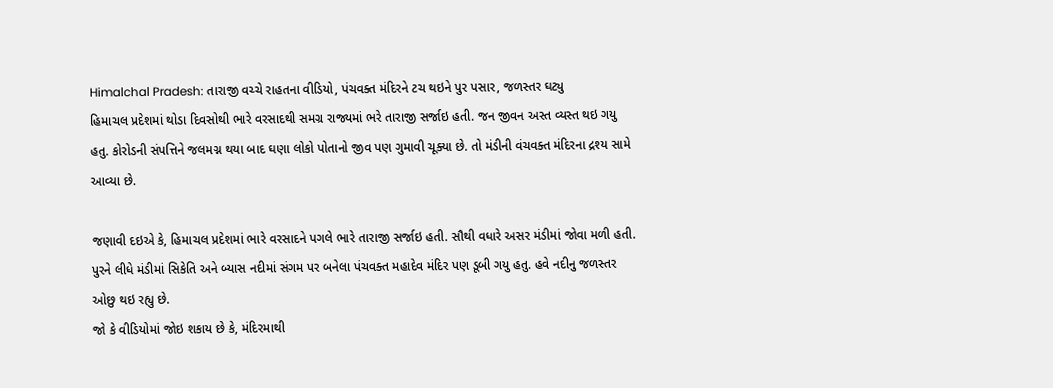Himalchal Pradesh: તારાજી વચ્ચે રાહતના વીડિયો, પંચવક્ત મંદિરને ટચ થઇને પુર પસાર, જળસ્તર ઘટ્યુ
હિમાચલ પ્રદેશમાં થોડા દિવસોથી ભારે વરસાદથી સમગ્ર રાજ્યમાં ભરે તારાજી સર્જાઇ હતી. જન જીવન અસ્ત વ્યસ્ત થઇ ગયુ હતુ. કોરોડની સંપત્તિને જલમગ્ન થયા બાદ ઘણા લોકો પોતાનો જીવ પણ ગુમાવી ચૂક્યા છે. તો મંડીની વંચવક્ત મંદિરના દ્રશ્ય સામે આવ્યા છે.

જણાવી દઇએ કે, હિમાચલ પ્રદેશમાં ભારે વરસાદને પગલે ભારે તારાજી સર્જાઇ હતી. સૌથી વધારે અસર મંડીમાં જોવા મળી હતી. પુરને લીધે મંડીમાં સિકેતિ અને બ્યાસ નદીમાં સંગમ પર બનેલા પંચવક્ત મહાદેવ મંદિર પણ ડૂબી ગયુ હતુ. હવે નદીનુ જળસ્તર ઓછુ થઇ રહ્યુ છે.
જો કે વીડિયોમાં જોઇ શકાય છે કે, મંદિરમાથી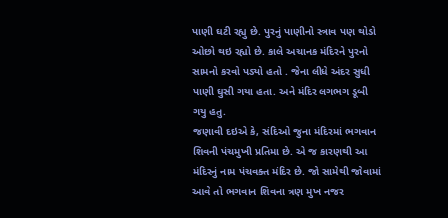પાણી ઘટી રહ્યુ છે. પુરનું પાણીનો સ્ત્રાવ પણ થોડો ઓછો થઇ રહ્યો છે. કાલે અચાનક મંદિરને પુરનો સામનો કરવો પડ્યો હતો . જેના લીધે અંદર સુધી પાણી ઘુસી ગયા હતા. અને મંદિર લગભગ ડૂબી ગયુ હતુ.
જણાવી દઇએ કે, સંદિઓ જુના મંદિરમાં ભગવાન શિવની પંચમુખી પ્રતિમા છે. એ જ કારણથી આ મંદિરનું નામ પંચવક્ત મંદિર છે. જો સામેથી જોવામાં આવે તો ભગવાન શિવના ત્રણ મુખ નજર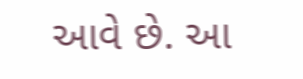આવે છે. આ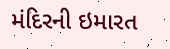મંદિરની ઇમારત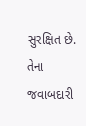સુરક્ષિત છે. તેના જવાબદારી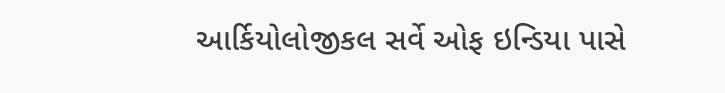આર્કિયોલોજીકલ સર્વે ઓફ ઇન્ડિયા પાસે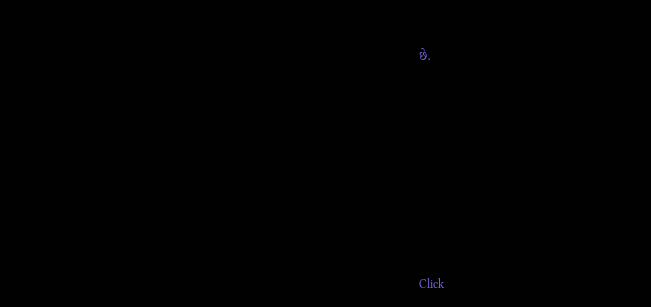છે.












Click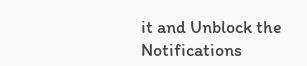it and Unblock the Notifications